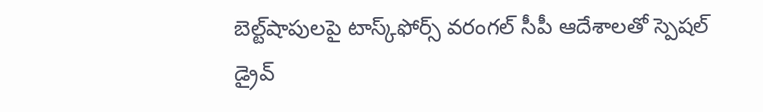బెల్ట్‌‌‌‌‌‌‌‌‌‌‌‌‌‌‌‌‌‌‌‌‌‌‌‌‌‌‌‌‌‌‌‌షాపులపై టాస్క్‌‌‌‌‌‌‌‌‌‌‌‌‌‌‌‌‌‌‌‌‌‌‌‌‌‌‌‌‌‌‌‌ఫోర్స్ వరంగల్‌‌‌‌‌‌‌‌‌‌‌‌‌‌‌‌‌‌‌‌‌‌‌‌‌‌‌‌‌‌‌‌ సీపీ ఆదేశాలతో స్పెషల్ డ్రైవ్‌‌‌‌‌‌‌‌‌‌‌‌‌‌‌‌‌‌‌‌‌‌‌‌‌‌‌‌‌‌‌‌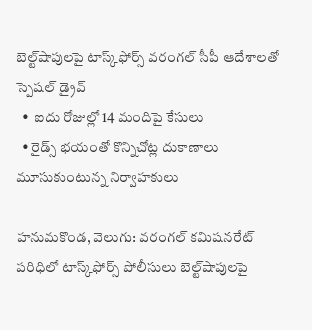బెల్ట్‌‌‌‌‌‌‌‌‌‌‌‌‌‌‌‌‌‌‌‌‌‌‌‌‌‌‌‌‌‌‌‌షాపులపై టాస్క్‌‌‌‌‌‌‌‌‌‌‌‌‌‌‌‌‌‌‌‌‌‌‌‌‌‌‌‌‌‌‌‌ఫోర్స్ వరంగల్‌‌‌‌‌‌‌‌‌‌‌‌‌‌‌‌‌‌‌‌‌‌‌‌‌‌‌‌‌‌‌‌ సీపీ ఆదేశాలతో స్పెషల్ డ్రైవ్‌‌‌‌‌‌‌‌‌‌‌‌‌‌‌‌‌‌‌‌‌‌‌‌‌‌‌‌‌‌‌‌
  •  ఐదు రోజుల్లో 14 మందిపై కేసులు
  • రైడ్స్ భయంతో కొన్నిచోట్ల దుకాణాలు మూసుకుంటున్న నిర్వాహకులు

హనుమకొండ, వెలుగు: వరంగల్ కమిషనరేట్‌‌‌‌‌‌‌‌‌‌‌‌‌‌‌‌‌‌‌‌‌‌‌‌‌‌‌‌‌‌‌‌ పరిధిలో టాస్క్‌‌‌‌‌‌‌‌‌‌‌‌‌‌‌‌‌‌‌‌‌‌‌‌‌‌‌‌‌‌‌‌ఫోర్స్ పోలీసులు బెల్ట్‌‌‌‌‌‌‌‌‌‌‌‌‌‌‌‌‌‌‌‌‌‌‌‌‌‌‌‌‌‌‌‌షాపులపై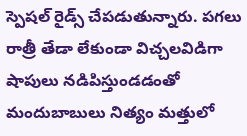స్పెషల్ రైడ్స్‌‌‌‌‌‌‌‌‌‌‌‌‌‌‌‌‌‌‌‌‌‌‌‌‌‌‌‌‌‌‌‌ చేపడుతున్నారు. పగలు రాత్రీ తేడా లేకుండా విచ్చలవిడిగా షాపులు నడిపిస్తుండడంతో మందుబాబులు నిత్యం మత్తులో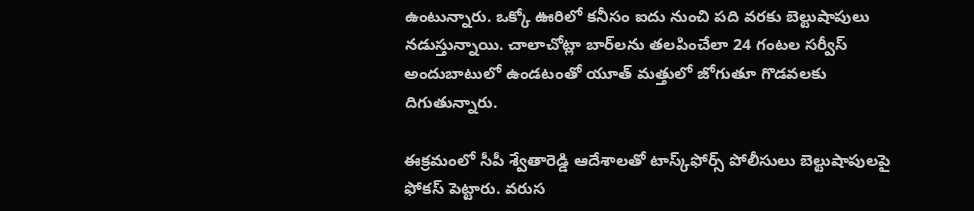ఉంటున్నారు. ఒక్కో ఊరిలో కనీసం ఐదు నుంచి పది వరకు బెల్టుషాపులు నడుస్తున్నాయి. చాలాచోట్లా బార్‌‌‌‌‌‌‌‌‌‌‌‌‌‌‌‌‌‌‌‌‌‌‌‌‌‌‌‌‌‌‌‌‌‌‌‌‌‌‌‌‌‌‌‌‌‌‌‌‌‌‌‌‌‌‌‌‌‌‌‌‌‌‌‌లను తలపించేలా 24 గంటల సర్వీస్ అందుబాటులో ఉండటంతో యూత్ మత్తులో జోగుతూ గొడవలకు దిగుతున్నారు.

ఈక్రమంలో సీపీ శ్వేతారెడ్డి ఆదేశాలతో టాస్క్‌‌‌‌‌‌‌‌‌‌‌‌‌‌‌‌‌‌‌‌‌‌‌‌‌‌‌‌‌‌‌‌ఫోర్స్‌‌‌‌‌‌‌‌‌‌‌‌‌‌‌‌‌‌‌‌‌‌‌‌‌‌‌‌‌‌‌‌ పోలీసులు బెల్టుషాపులపై ఫోకస్ పెట్టారు. వరుస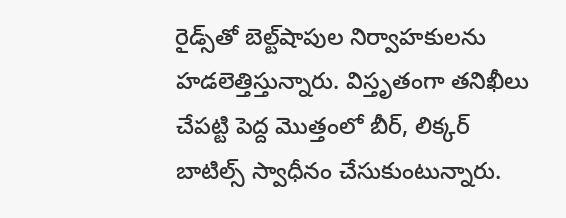రైడ్స్‌‌‌‌‌‌‌‌‌‌‌‌‌‌‌‌‌‌‌‌‌‌‌‌‌‌‌‌‌‌‌‌తో బెల్ట్‌‌‌‌‌‌‌‌‌‌‌‌‌‌‌‌‌‌‌‌‌‌‌‌‌‌‌‌‌‌‌‌షాపుల నిర్వాహకులను హడలెత్తిస్తున్నారు. విస్తృతంగా తనిఖీలు చేపట్టి పెద్ద మొత్తంలో బీర్, లిక్కర్ బాటిల్స్ స్వాధీనం చేసుకుంటున్నారు.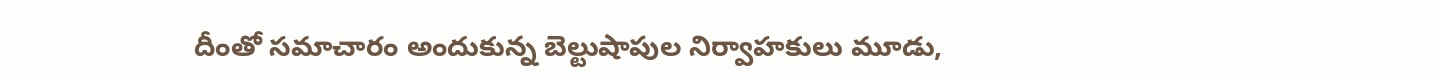దీంతో సమాచారం అందుకున్న బెల్టుషాపుల నిర్వాహకులు మూడు,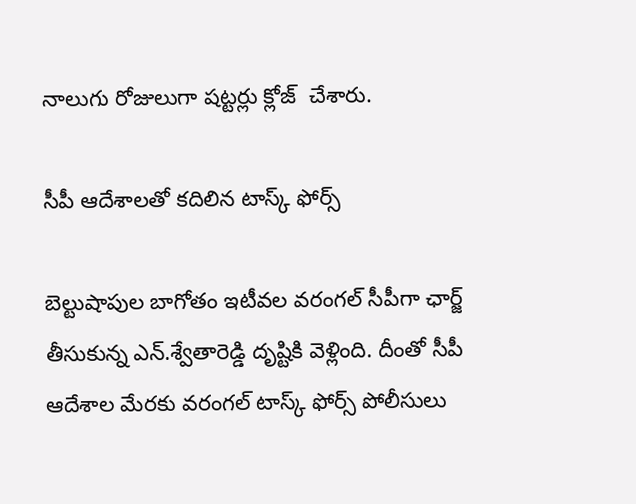నాలుగు రోజులుగా షట్టర్లు క్లోజ్  చేశారు.

సీపీ ఆదేశాలతో కదిలిన టాస్క్ ఫోర్స్

బెల్టుషాపుల బాగోతం ఇటీవల వరంగల్ సీపీగా ఛార్జ్ తీసుకున్న ఎన్.శ్వేతారెడ్డి దృష్టికి వెళ్లింది. దీంతో సీపీ ఆదేశాల మేరకు వరంగల్ టాస్క్ ఫోర్స్ పోలీసులు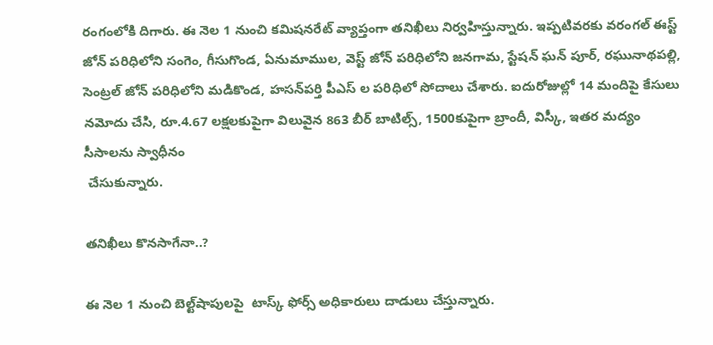రంగంలోకి దిగారు. ఈ నెల 1 నుంచి కమిషనరేట్ వ్యాప్తంగా తనిఖీలు నిర్వహిస్తున్నారు. ఇప్పటివరకు వరంగల్ ఈస్ట్ జోన్ పరిధిలోని సంగెం, గీసుగొండ, ఏనుమాముల, వెస్ట్ జోన్ పరిధిలోని జనగామ, స్టేషన్ ఘన్ పూర్, రఘునాథపల్లి, సెంట్రల్ జోన్ పరిధిలోని మడికొండ, హసన్‌‌‌‌‌‌‌‌‌‌‌‌‌‌‌‌‌‌‌‌‌‌‌‌‌‌‌‌‌‌‌‌పర్తి పీఎస్ ల పరిధిలో సోదాలు చేశారు. ఐదురోజుల్లో 14 మందిపై కేసులు నమోదు చేసి, రూ.4.67 లక్షలకుపైగా విలువైన 863 బీర్ బాటిల్స్, 1500కుపైగా బ్రాందీ, విస్కీ, ఇతర మద్యం సీసాలను స్వాధీనం
 చేసుకున్నారు.

తనిఖీలు కొనసాగేనా..?

ఈ నెల 1 నుంచి బెల్ట్‌‌‌‌‌‌‌‌‌‌‌‌‌‌‌‌‌‌‌‌‌‌‌‌‌‌‌‌‌‌‌‌షాపులపై  టాస్క్ ఫోర్స్ అధికారులు దాడులు చేస్తున్నారు.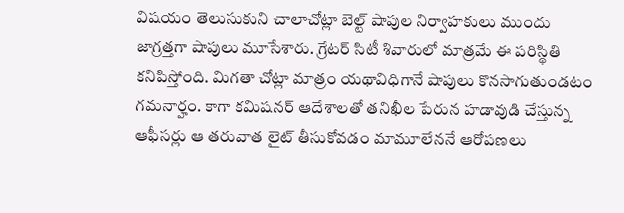విషయం తెలుసుకుని చాలాచోట్లా బెల్ట్ షాపుల నిర్వాహకులు ముందు జాగ్రత్తగా షాపులు మూసేశారు. గ్రేటర్ సిటీ శివారులో మాత్రమే ఈ పరిస్థితి కనిపిస్తోంది. మిగతా చోట్లా మాత్రం యథావిధిగానే షాపులు కొనసాగుతుండటం గమనార్హం. కాగా కమిషనర్ ఆదేశాలతో తనిఖీల పేరున హడావుడి చేస్తున్న ఆఫీసర్లు ఆ తరువాత లైట్ తీసుకోవడం మామూలేననే ఆరోపణలు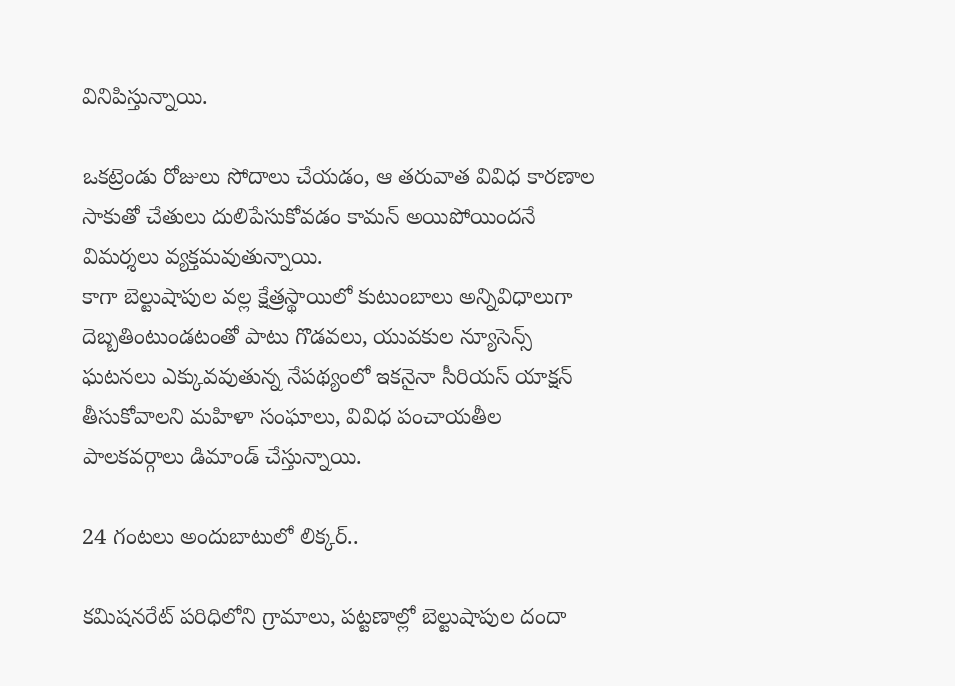వినిపిస్తున్నాయి.

ఒకట్రెండు రోజులు సోదాలు చేయడం, ఆ తరువాత వివిధ కారణాల సాకుతో చేతులు దులిపేసుకోవడం కామన్ అయిపోయిందనే విమర్శలు వ్యక్తమవుతున్నాయి.
కాగా బెల్టుషాపుల వల్ల క్షేత్రస్థాయిలో కుటుంబాలు అన్నివిధాలుగా దెబ్బతింటుండటంతో పాటు గొడవలు, యువకుల న్యూసెన్స్ ఘటనలు ఎక్కువవుతున్న నేపథ్యంలో ఇకనైనా సీరియస్ యాక్షన్ తీసుకోవాలని మహిళా సంఘాలు, వివిధ పంచాయతీల పాలకవర్గాలు డిమాండ్ చేస్తున్నాయి.

24 గంటలు అందుబాటులో లిక్కర్..

కమిషనరేట్ పరిధిలోని గ్రామాలు, పట్టణాల్లో బెల్టుషాపుల దందా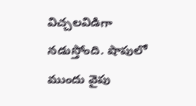విచ్చలవిడిగా నడుస్తోంది. షాపులో ముందు వైపు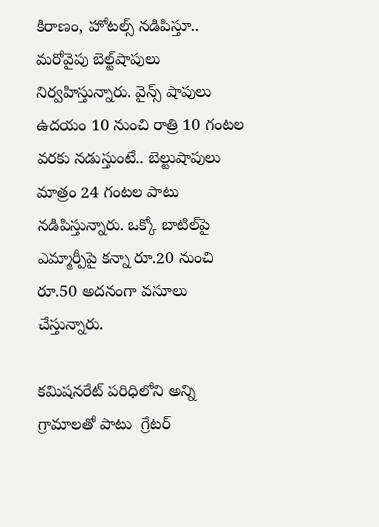కిరాణం, హోటల్స్ నడిపిస్తూ.. మరోవైపు బెల్ట్‌‌‌‌‌‌‌‌‌‌‌‌‌‌‌‌‌‌‌‌‌‌‌‌‌‌‌‌‌‌‌‌షాపులు నిర్వహిస్తున్నారు. వైన్స్ షాపులు ఉదయం 10 నుంచి రాత్రి 10 గంటల వరకు నడుస్తుంటే.. బెల్టుషాపులు మాత్రం 24 గంటల పాటు నడిపిస్తున్నారు. ఒక్కో బాటిల్‌‌‌‌‌‌‌‌‌‌‌‌‌‌‌‌‌‌‌‌‌‌‌‌‌‌‌‌‌‌‌‌పై ఎమ్మార్పీపై కన్నా రూ.20 నుంచి రూ.50 అదనంగా వసూలు చేస్తున్నారు.

కమిషనరేట్ పరిధిలోని అన్ని గ్రామాలతో పాటు  గ్రేటర్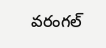వరంగల్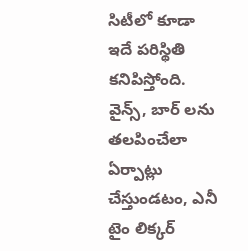సిటీలో కూడా ఇదే పరిస్థితి కనిపిస్తోంది. వైన్స్, బార్ లను తలపించేలా ఏర్పాట్లు చేస్తుండటం, ఎనీ టైం లిక్కర్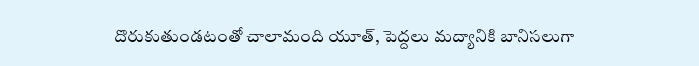దొరుకుతుండటంతో చాలామంది యూత్, పెద్దలు మద్యానికి బానిసలుగా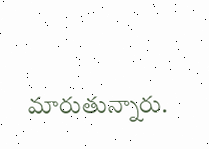మారుతున్నారు.